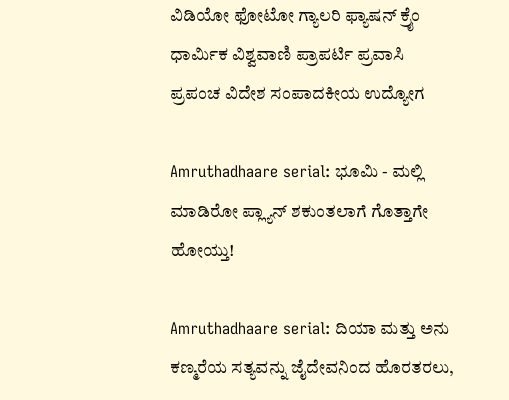ವಿಡಿಯೋ ಫೋಟೋ ಗ್ಯಾಲರಿ ಫ್ಯಾಷನ್ ಕ್ರೈಂ ಧಾರ್ಮಿಕ ವಿಶ್ವವಾಣಿ ಪ್ರಾಪರ್ಟಿ ಪ್ರವಾಸಿ ಪ್ರಪಂಚ ವಿದೇಶ ಸಂಪಾದಕೀಯ ಉದ್ಯೋಗ

Amruthadhaare serial: ಭೂಮಿ - ಮಲ್ಲಿ ಮಾಡಿರೋ ಪ್ಲ್ಯಾನ್ ಶಕುಂತಲಾಗೆ ಗೊತ್ತಾಗೇ ಹೋಯ್ತು!

Amruthadhaare serial: ದಿಯಾ ಮತ್ತು ಅನು ಕಣ್ಮರೆಯ ಸತ್ಯವನ್ನು ಜೈದೇವನಿಂದ ಹೊರತರಲು,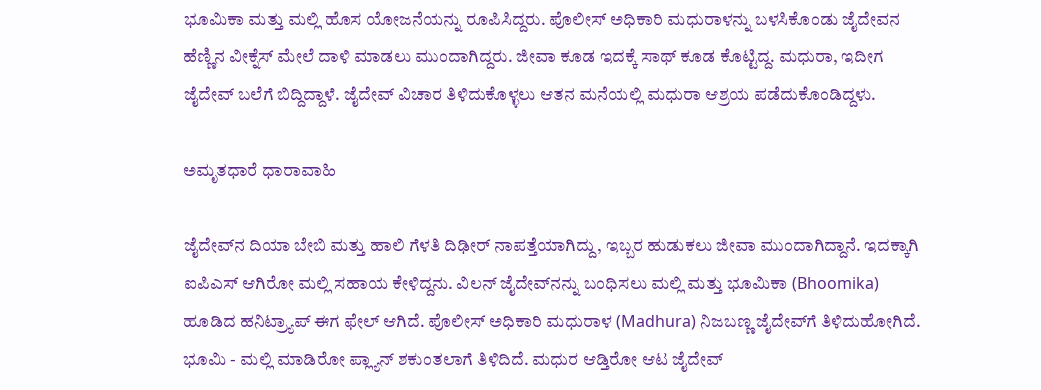ಭೂಮಿಕಾ ಮತ್ತು ಮಲ್ಲಿ ಹೊಸ ಯೋಜನೆಯನ್ನು ರೂಪಿಸಿದ್ದರು. ಪೊಲೀಸ್ ಅಧಿಕಾರಿ ಮಧುರಾಳನ್ನು ಬಳಸಿಕೊಂಡು ಜೈದೇವನ ಹೆಣ್ಣಿನ ವೀಕ್ನೆಸ್ ಮೇಲೆ ದಾಳಿ ಮಾಡಲು ಮುಂದಾಗಿದ್ದರು. ಜೀವಾ ಕೂಡ ಇದಕ್ಕೆ ಸಾಥ್‌ ಕೂಡ ಕೊಟ್ಟಿದ್ದ. ಮಧುರಾ, ಇದೀಗ ಜೈದೇವ್‌ ಬಲೆಗೆ ಬಿದ್ದಿದ್ದಾಳೆ. ಜೈದೇವ್ ವಿಚಾರ ತಿಳಿದುಕೊಳ್ಳಲು ಆತನ ಮನೆಯಲ್ಲಿ ಮಧುರಾ ಆಶ್ರಯ ಪಡೆದುಕೊಂಡಿದ್ದಳು.

ಅಮೃತಧಾರೆ ಧಾರಾವಾಹಿ

ಜೈದೇವ್‌ನ ದಿಯಾ ಬೇಬಿ ಮತ್ತು ಹಾಲಿ ಗೆಳತಿ ದಿಢೀರ್ ನಾಪತ್ತೆಯಾಗಿದ್ದು, ಇಬ್ಬರ ಹುಡುಕಲು ಜೀವಾ ಮುಂದಾಗಿದ್ದಾನೆ. ಇದಕ್ಕಾಗಿ ಐಪಿಎಸ್ ಆಗಿರೋ ಮಲ್ಲಿ ಸಹಾಯ ಕೇಳಿದ್ದನು. ವಿಲನ್ ಜೈದೇವ್‌ನನ್ನು ಬಂಧಿಸಲು ಮಲ್ಲಿ ಮತ್ತು ಭೂಮಿಕಾ (Bhoomika) ಹೂಡಿದ ಹನಿಟ್ರ್ಯಾಪ್ ಈಗ ಫೇಲ್‌ ಆಗಿದೆ. ಪೊಲೀಸ್ ಅಧಿಕಾರಿ ಮಧುರಾಳ (Madhura) ನಿಜಬಣ್ಣ ಜೈದೇವ್‌ಗೆ ತಿಳಿದುಹೋಗಿದೆ. ಭೂಮಿ - ಮಲ್ಲಿ ಮಾಡಿರೋ ಪ್ಲ್ಯಾನ್ ಶಕುಂತಲಾಗೆ ತಿಳಿದಿದೆ. ಮಧುರ ಆಡ್ತಿರೋ ಆಟ ಜೈದೇವ್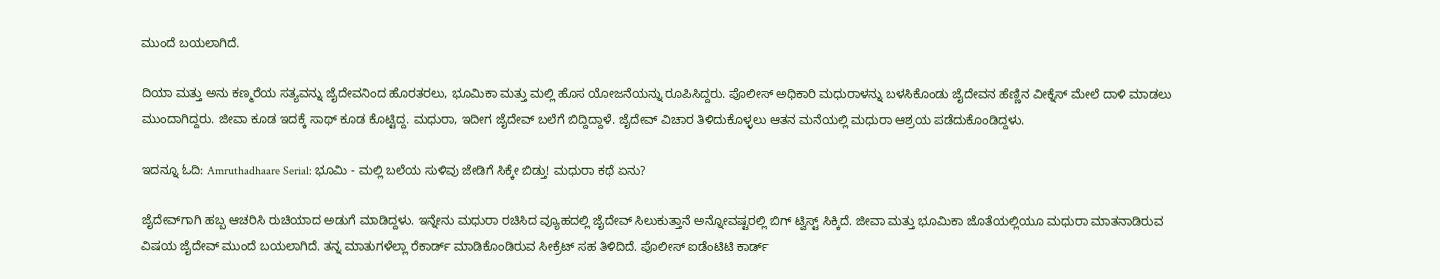ಮುಂದೆ ಬಯಲಾಗಿದೆ.

ದಿಯಾ ಮತ್ತು ಅನು ಕಣ್ಮರೆಯ ಸತ್ಯವನ್ನು ಜೈದೇವನಿಂದ ಹೊರತರಲು, ಭೂಮಿಕಾ ಮತ್ತು ಮಲ್ಲಿ ಹೊಸ ಯೋಜನೆಯನ್ನು ರೂಪಿಸಿದ್ದರು. ಪೊಲೀಸ್ ಅಧಿಕಾರಿ ಮಧುರಾಳನ್ನು ಬಳಸಿಕೊಂಡು ಜೈದೇವನ ಹೆಣ್ಣಿನ ವೀಕ್ನೆಸ್ ಮೇಲೆ ದಾಳಿ ಮಾಡಲು ಮುಂದಾಗಿದ್ದರು. ಜೀವಾ ಕೂಡ ಇದಕ್ಕೆ ಸಾಥ್‌ ಕೂಡ ಕೊಟ್ಟಿದ್ದ. ಮಧುರಾ, ಇದೀಗ ಜೈದೇವ್‌ ಬಲೆಗೆ ಬಿದ್ದಿದ್ದಾಳೆ. ಜೈದೇವ್ ವಿಚಾರ ತಿಳಿದುಕೊಳ್ಳಲು ಆತನ ಮನೆಯಲ್ಲಿ ಮಧುರಾ ಆಶ್ರಯ ಪಡೆದುಕೊಂಡಿದ್ದಳು.

ಇದನ್ನೂ ಓದಿ: Amruthadhaare Serial: ಭೂಮಿ - ಮಲ್ಲಿ ಬಲೆಯ ಸುಳಿವು ಜೇಡಿಗೆ ಸಿಕ್ಕೇ ಬಿಡ್ತು! ಮಧುರಾ ಕಥೆ ಏನು?

ಜೈದೇವ್‌ಗಾಗಿ ಹಬ್ಬ ಆಚರಿಸಿ ರುಚಿಯಾದ ಅಡುಗೆ ಮಾಡಿದ್ದಳು. ಇನ್ನೇನು ಮಧುರಾ ರಚಿಸಿದ ವ್ಯೂಹದಲ್ಲಿ ಜೈದೇವ್ ಸಿಲುಕುತ್ತಾನೆ ಅನ್ನೋವಷ್ಟರಲ್ಲಿ ಬಿಗ್ ಟ್ವಿಸ್ಟ್ ಸಿಕ್ಕಿದೆ. ಜೀವಾ ಮತ್ತು ಭೂಮಿಕಾ ಜೊತೆಯಲ್ಲಿಯೂ ಮಧುರಾ ಮಾತನಾಡಿರುವ ವಿಷಯ ಜೈದೇವ್‌ ಮುಂದೆ ಬಯಲಾಗಿದೆ. ತನ್ನ ಮಾತುಗಳೆಲ್ಲಾ ರೆಕಾರ್ಡ್ ಮಾಡಿಕೊಂಡಿರುವ ಸೀಕ್ರೆಟ್ ಸಹ ತಿಳಿದಿದೆ. ಪೊಲೀಸ್ ಐಡೆಂಟಿಟಿ ಕಾರ್ಡ್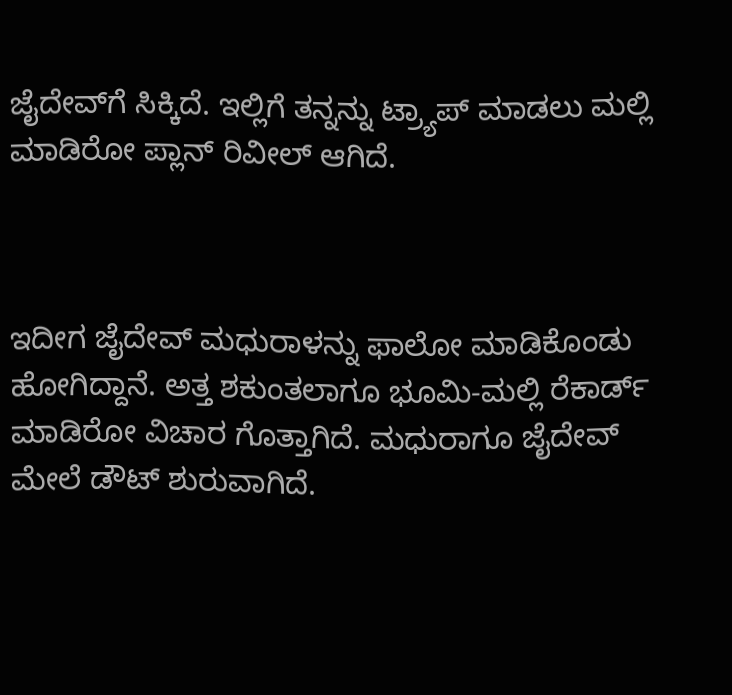ಜೈದೇವ್‌ಗೆ ಸಿಕ್ಕಿದೆ. ಇಲ್ಲಿಗೆ ತನ್ನನ್ನು ಟ್ರ್ಯಾಪ್ ಮಾಡಲು ಮಲ್ಲಿ ಮಾಡಿರೋ ಪ್ಲಾನ್ ರಿವೀಲ್ ಆಗಿದೆ.



ಇದೀಗ ಜೈದೇವ್‌ ಮಧುರಾಳನ್ನು ಫಾಲೋ ಮಾಡಿಕೊಂಡು ಹೋಗಿದ್ದಾನೆ. ಅತ್ತ ಶಕುಂತಲಾಗೂ ಭೂಮಿ-ಮಲ್ಲಿ ರೆಕಾರ್ಡ್‌ ಮಾಡಿರೋ ವಿಚಾರ ಗೊತ್ತಾಗಿದೆ. ಮಧುರಾಗೂ ಜೈದೇವ್‌ ಮೇಲೆ ಡೌಟ್‌ ಶುರುವಾಗಿದೆ.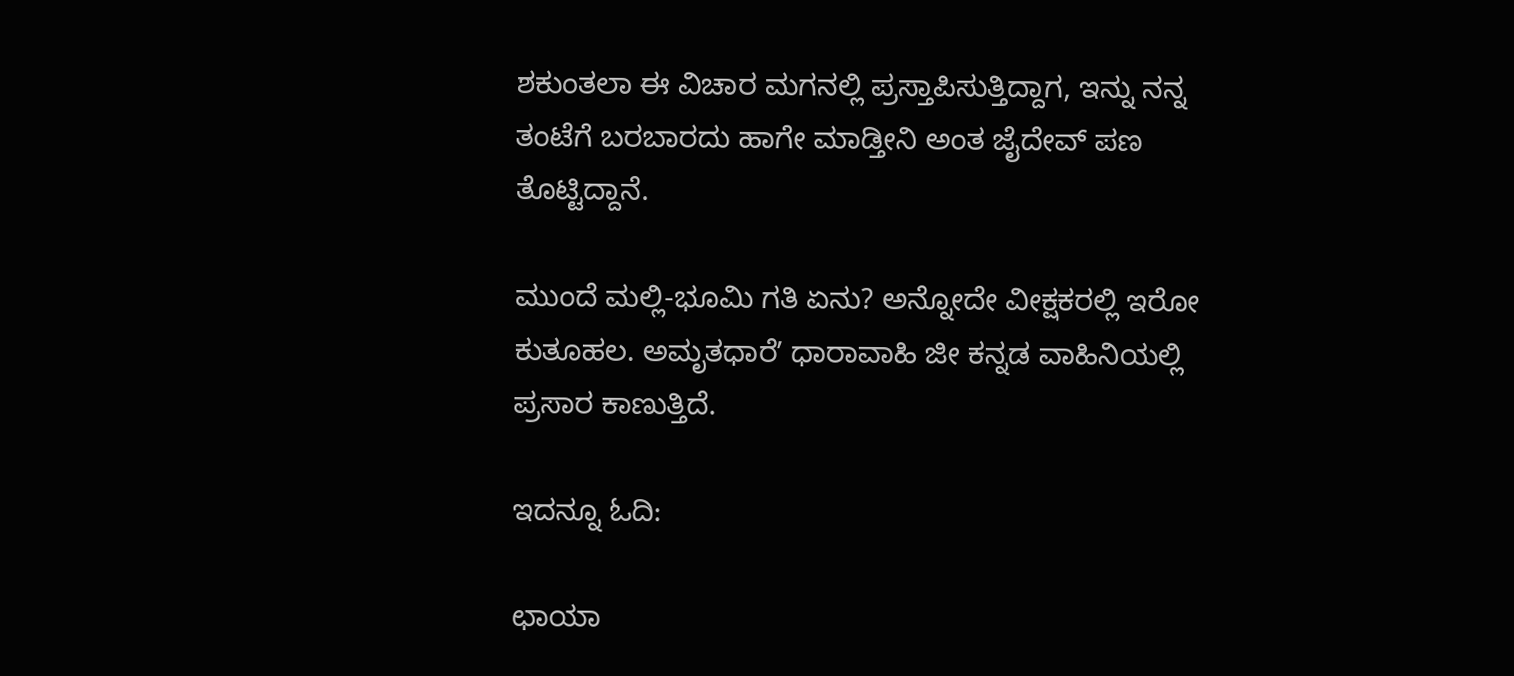ಶಕುಂತಲಾ ಈ ವಿಚಾರ ಮಗನಲ್ಲಿ ಪ್ರಸ್ತಾಪಿಸುತ್ತಿದ್ದಾಗ, ಇನ್ನು ನನ್ನ ತಂಟೆಗೆ ಬರಬಾರದು ಹಾಗೇ ಮಾಡ್ತೀನಿ ಅಂತ ಜೈದೇವ್‌ ಪಣ ತೊಟ್ಟಿದ್ದಾನೆ.

ಮುಂದೆ ಮಲ್ಲಿ-ಭೂಮಿ ಗತಿ ಏನು? ಅನ್ನೋದೇ ವೀಕ್ಷಕರಲ್ಲಿ ಇರೋ ಕುತೂಹಲ. ಅಮೃತಧಾರೆʼ ಧಾರಾವಾಹಿ ಜೀ ಕನ್ನಡ ವಾಹಿನಿಯಲ್ಲಿ ಪ್ರಸಾರ ಕಾಣುತ್ತಿದೆ.

ಇದನ್ನೂ ಓದಿ:

ಛಾಯಾ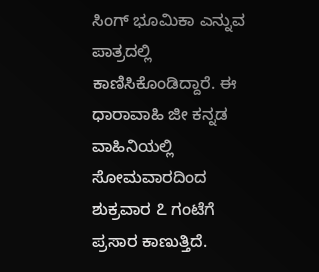ಸಿಂಗ್ ಭೂಮಿಕಾ ಎನ್ನುವ ಪಾತ್ರದಲ್ಲಿ ಕಾಣಿಸಿಕೊಂಡಿದ್ದಾರೆ. ಈ ಧಾರಾವಾಹಿ ಜೀ ಕನ್ನಡ ವಾಹಿನಿಯಲ್ಲಿ ಸೋಮವಾರದಿಂದ ಶುಕ್ರವಾರ ೭ ಗಂಟೆಗೆ ಪ್ರಸಾರ ಕಾಣುತ್ತಿದೆ.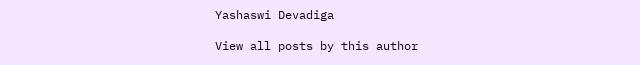Yashaswi Devadiga

View all posts by this author